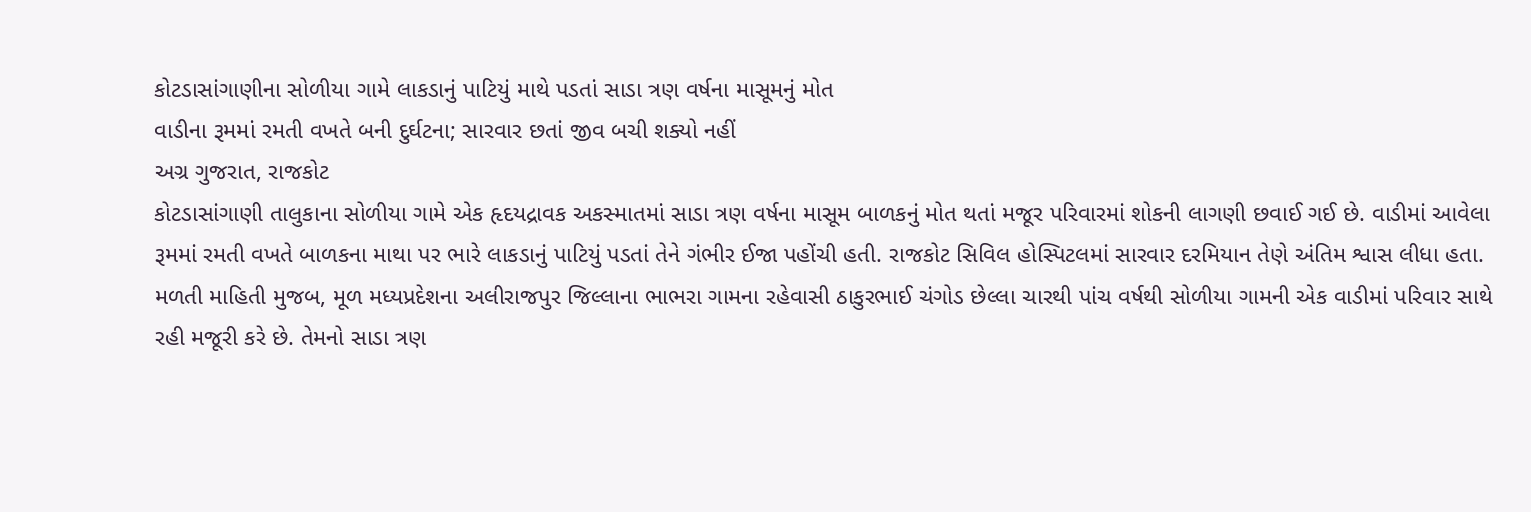કોટડાસાંગાણીના સોળીયા ગામે લાકડાનું પાટિયું માથે પડતાં સાડા ત્રણ વર્ષના માસૂમનું મોત
વાડીના રૂમમાં રમતી વખતે બની દુર્ઘટના; સારવાર છતાં જીવ બચી શક્યો નહીં
અગ્ર ગુજરાત, રાજકોટ
કોટડાસાંગાણી તાલુકાના સોળીયા ગામે એક હૃદયદ્રાવક અકસ્માતમાં સાડા ત્રણ વર્ષના માસૂમ બાળકનું મોત થતાં મજૂર પરિવારમાં શોકની લાગણી છવાઈ ગઈ છે. વાડીમાં આવેલા રૂમમાં રમતી વખતે બાળકના માથા પર ભારે લાકડાનું પાટિયું પડતાં તેને ગંભીર ઈજા પહોંચી હતી. રાજકોટ સિવિલ હોસ્પિટલમાં સારવાર દરમિયાન તેણે અંતિમ શ્વાસ લીધા હતા.
મળતી માહિતી મુજબ, મૂળ મધ્યપ્રદેશના અલીરાજપુર જિલ્લાના ભાભરા ગામના રહેવાસી ઠાકુરભાઈ ચંગોડ છેલ્લા ચારથી પાંચ વર્ષથી સોળીયા ગામની એક વાડીમાં પરિવાર સાથે રહી મજૂરી કરે છે. તેમનો સાડા ત્રણ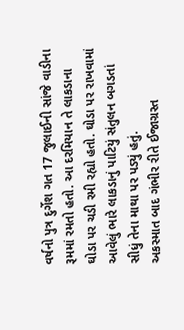વર્ષનો પુત્ર દુર્ગેશ ગત 17 જુલાઈની સાંજે વાડીના રૂમમાં રમતો હતો. આ દરમિયાન તે લાકડાના ઘોડા પર ચડી રમી રહ્યો હતો. ઘોડા પર રાખવામાં આવેલું ભારે લાકડાનું પાટિયું સંતુલન બગડતાં સીધું તેના માથા પર પડ્યું હતું.
અકસ્માત બાદ ગંભીર રીતે ઈજાગ્રસ્ત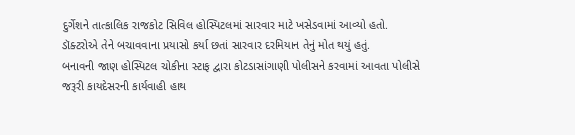દુર્ગેશને તાત્કાલિક રાજકોટ સિવિલ હોસ્પિટલમાં સારવાર માટે ખસેડવામાં આવ્યો હતો. ડૉક્ટરોએ તેને બચાવવાના પ્રયાસો કર્યા છતાં સારવાર દરમિયાન તેનું મોત થયું હતું.
બનાવની જાણ હોસ્પિટલ ચોકીના સ્ટાફ દ્વારા કોટડાસાંગાણી પોલીસને કરવામાં આવતા પોલીસે જરૂરી કાયદેસરની કાર્યવાહી હાથ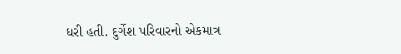ધરી હતી. દુર્ગેશ પરિવારનો એકમાત્ર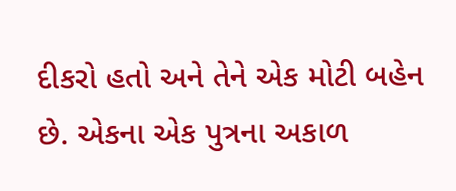દીકરો હતો અને તેને એક મોટી બહેન છે. એકના એક પુત્રના અકાળ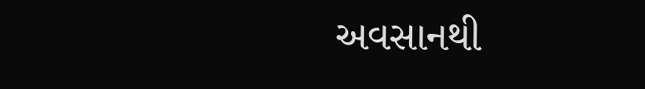અવસાનથી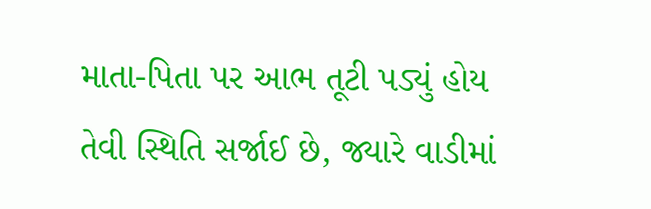માતા-પિતા પર આભ તૂટી પડ્યું હોય તેવી સ્થિતિ સર્જાઈ છે, જ્યારે વાડીમાં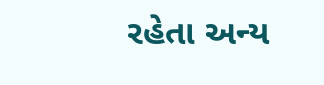રહેતા અન્ય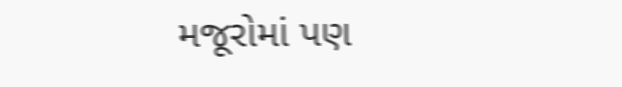મજૂરોમાં પણ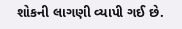શોકની લાગણી વ્યાપી ગઈ છે.